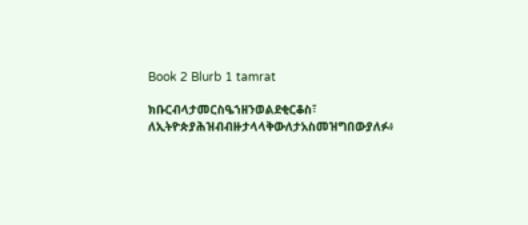Book 2 Blurb 1 tamrat

ክቡርብላታመርስዔኀዘንወልደቂርቆስ፣ ለኢትዮጵያሕዝብብዙታላላቅውለታአስመዝግበውያለፉ፥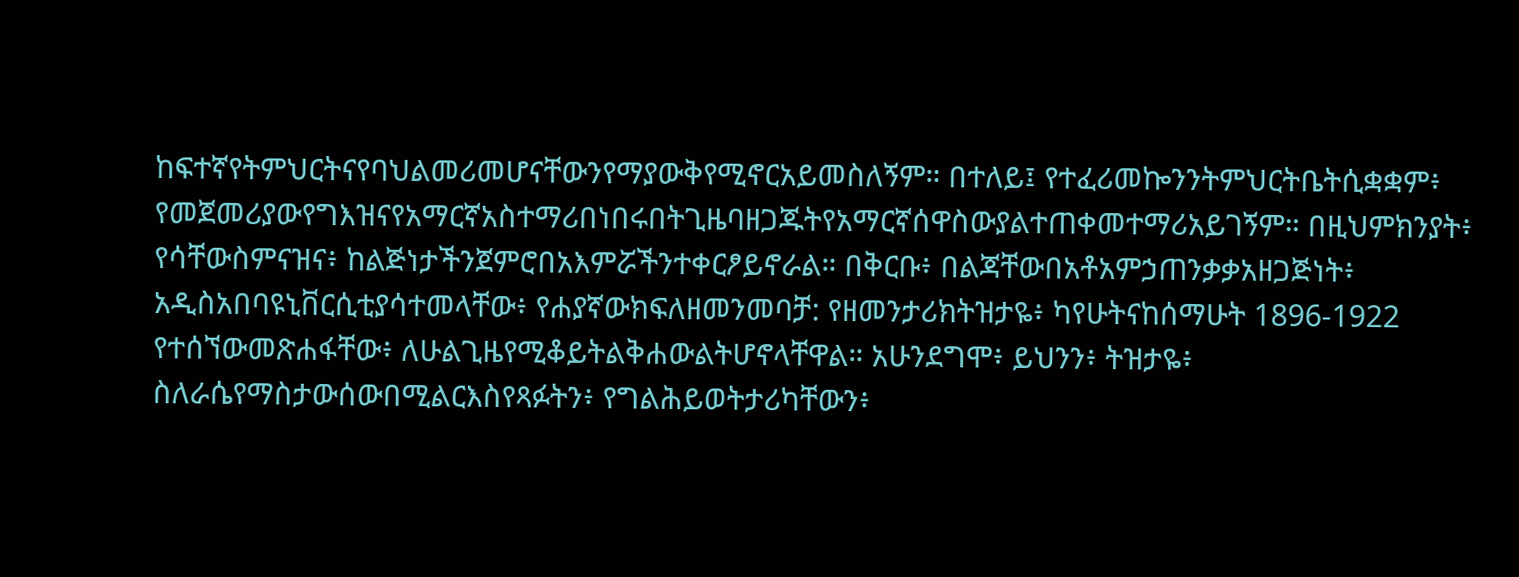ከፍተኛየትምህርትናየባህልመሪመሆናቸውንየማያውቅየሚኖርአይመስለኝም። በተለይ፤ የተፈሪመኰንንትምህርትቤትሲቋቋም፥ የመጀመሪያውየግእዝናየአማርኛአስተማሪበነበሩበትጊዜባዘጋጁትየአማርኛሰዋስውያልተጠቀመተማሪአይገኝም። በዚህምክንያት፥ የሳቸውስምናዝና፥ ከልጅነታችንጀምሮበአእምሯችንተቀርፆይኖራል። በቅርቡ፥ በልጃቸውበአቶአምኃጠንቃቃአዘጋጅነት፥ አዲስአበባዩኒቨርሲቲያሳተመላቸው፥ የሐያኛውክፍለዘመንመባቻ: የዘመንታሪክትዝታዬ፥ ካየሁትናከሰማሁት 1896-1922 የተሰኘውመጽሐፋቸው፥ ለሁልጊዜየሚቆይትልቅሐውልትሆኖላቸዋል። አሁንደግሞ፥ ይህንን፥ ትዝታዬ፥ ስለራሴየማስታውሰውበሚልርእስየጻፉትን፥ የግልሕይወትታሪካቸውን፥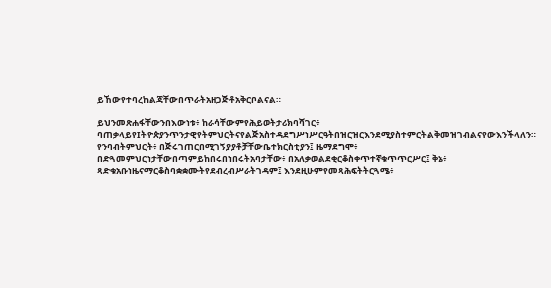ይኸውየተባረከልጃቸውበጥራትአዘጋጅቶአቅርቦልናል።

ይህንመጽሐፋቸውንበእውነቱ፥ ከራሳቸውምየሕይወትታሪክባሻገር፥ ባጠቃላይየIትዮጵያንጥንታዊየትምህርትናየልጅአስተዳደግሥነሥርዓትበዝርዝርእንደሚያስተምርትልቅመዝገብልናየውእንችላለን። የንባብትምህርት፥ በጅሩገጠርበሚገኝያያቶቻቸውቤተክርስቲያን፤ ዜማደግሞ፥ በድጓመምህርነታቸውበጣምይከበሩበነበሩትአባታቸው፥ በአለቃወልደቂርቆስቀጥተኛቁጥጥርሥር፤ ቅኔ፥ ጻድቁአቡነዜናማርቆስባቋቋሙትየደብረብሥራትገዳም፤ እንደዚሁምየመጻሕፍትትርጓሜ፥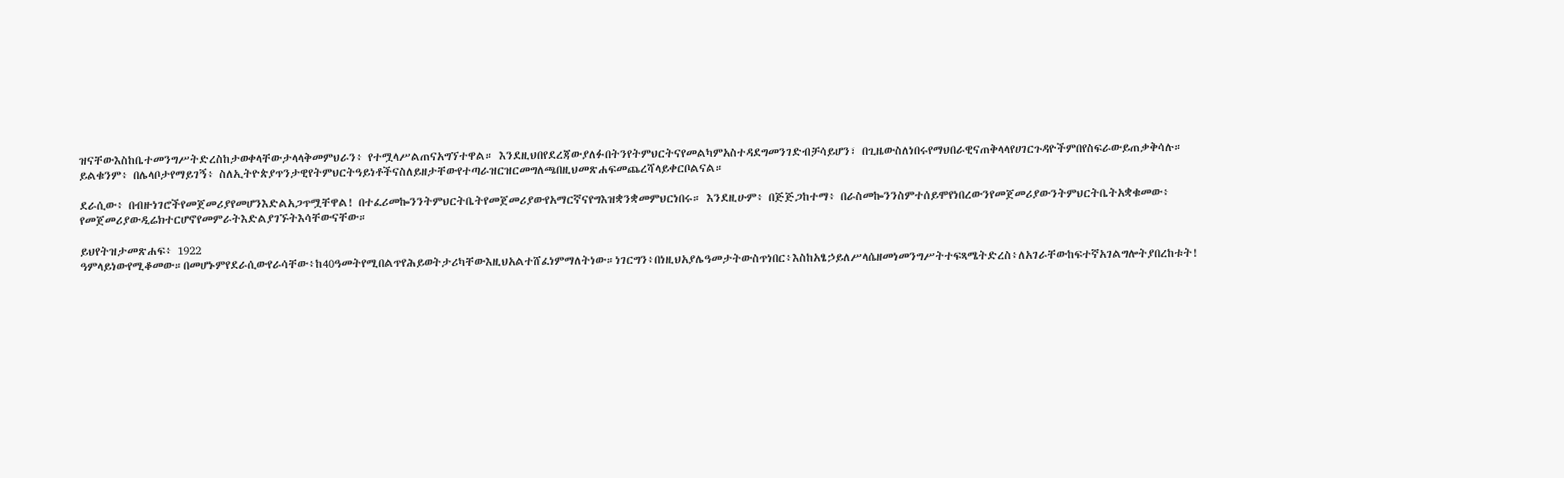ዝናቸውእስከቤተመንግሥትድረስከታወቀላቸውታላላቅመምህራን፥ የተሟላሥልጠናአግኘተዋል። እንደዚህበየደረጃውያለፉበትንየትምህርትናየመልካምአስተዳደግመንገድብቻሳይሆን፣ በጊዜውስለነበሩየማህበራዊናጠቅላላየሀገርጉዳዮችምበየስፍራውይጠቃቅሳሉ። ይልቁንም፥ በሌላቦታየማይገኝ፥ ስለኢትዮጵያጥንታዊየትምህርትዓይነቶችናስለይዘታቸውየተጣራዝርዝርመግለጫበዚህመጽሐፍመጨረሻላይቀርቦልናል።

ደራሲው፥ በብዙነገሮችየመጀመሪያየመሆንእድልአጋጥሟቸዋል! በተፈሪመኰንንትምህርትቤትየመጀመሪያውየአማርኛናየግእዝቋንቋመምህርነበሩ። እንደዚሁም፥ በጅጅጋከተማ፥ በራስመኰንንስምተሰይሞየነበረውንየመጀመሪያውንትምህርትቤትአቋቁመው፥ የመጀመሪያውዲሬክተርሆኖየመምራትእድልያገኙትእሳቸውናቸው።

ይህየትዝታመጽሐፍ፥ 1922 ዓምላይነውየሚቆመው።በመሆኑምየደራሲውየራሳቸው፥ከ40ዓመትየሚበልጥየሕይወትታሪካቸውእዚህአልተሸፈነምማለትነው።ነገርግን፥በነዚህአያሌዓመታትውስጥነበር፥እስከአፄኃይለሥላሴዘመነመንግሥትተፍጻሜትድረስ፥ለአገራቸውከፍተኛአገልግሎትያበረከቱት!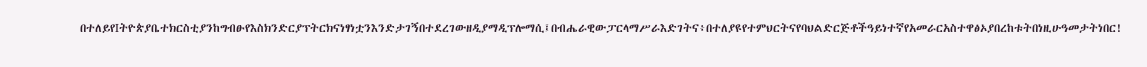በተለይየIትዮጵያቤተክርስቲያንከግብፁየእስክንድርያፕትርክናነፃነቷንእንድታገኝበተደረገውዘዲያማዲፕሎማሲ፤በብሔራዊውፓርላማሥራእድገትና፥በተለያዩየተምህርትናየባህልድርጅቶችዓይነተኛየአመራርአስተዋፅኦያበረከቱትበነዚሁዓመታትነበር!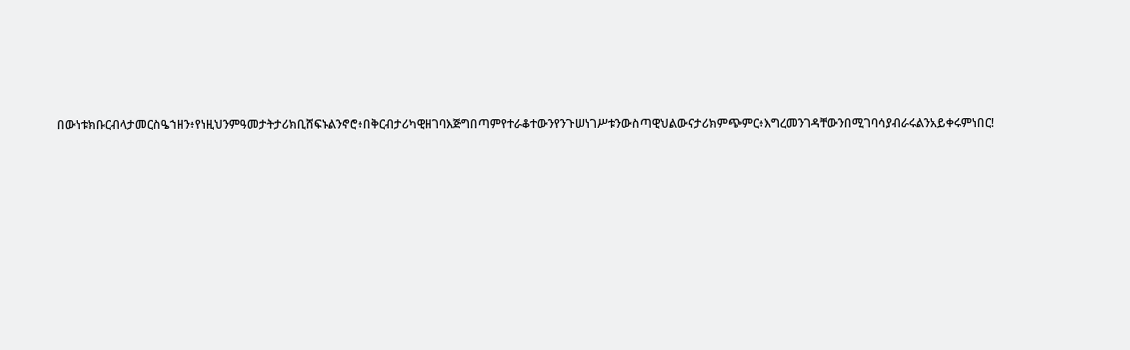በውነቱክቡርብላታመርስዔኀዘን፥የነዚህንምዓመታትታሪክቢሸፍኑልንኖሮ፥በቅርብታሪካዊዘገባእጅግበጣምየተራቆተውንየንጉሠነገሥቱንውስጣዊህልውናታሪክምጭምር፥እግረመንገዳቸውንበሚገባሳያብራሩልንአይቀሩምነበር!